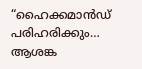“ഹൈക്കമാൻഡ് പരിഹരിക്കും… ആശങ്ക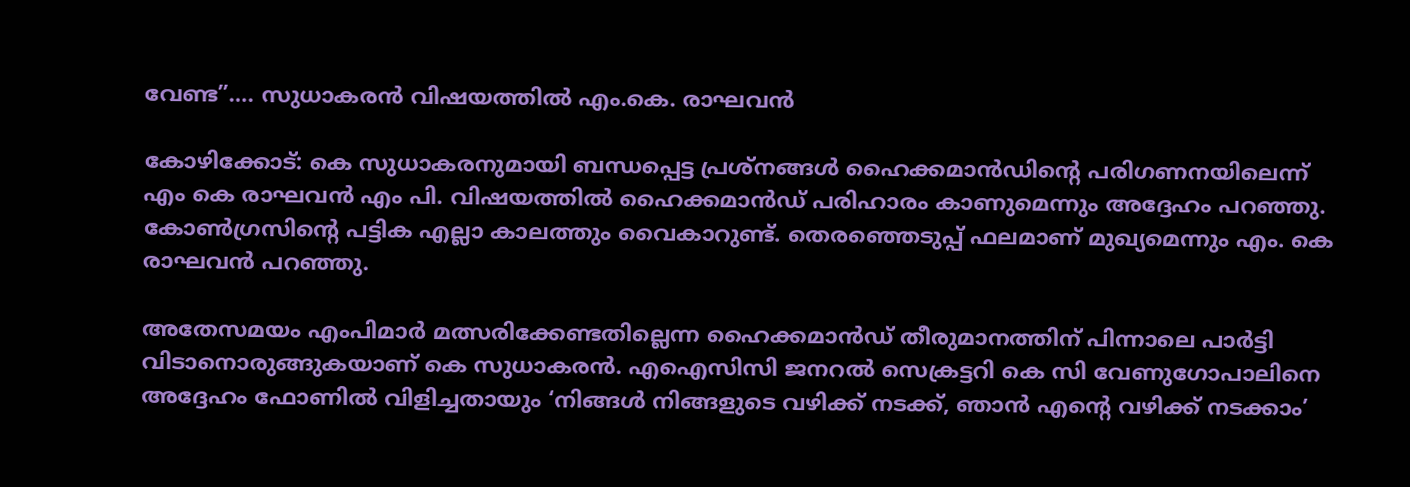വേണ്ട”…. സുധാകരൻ വിഷയത്തിൽ എം.കെ. രാഘവൻ

കോഴിക്കോട്: കെ സുധാകരനുമായി ബന്ധപ്പെട്ട പ്രശ്‌നങ്ങൾ ഹൈക്കമാൻഡിന്റെ പരിഗണനയിലെന്ന് എം കെ രാഘവൻ എം പി. വിഷയത്തിൽ ഹൈക്കമാൻഡ് പരിഹാരം കാണുമെന്നും അദ്ദേഹം പറഞ്ഞു. കോൺഗ്രസിന്റെ പട്ടിക എല്ലാ കാലത്തും വൈകാറുണ്ട്. തെരഞ്ഞെടുപ്പ് ഫലമാണ് മുഖ്യമെന്നും എം. കെ രാഘവൻ പറഞ്ഞു.

അതേസമയം എംപിമാർ മത്സരിക്കേണ്ടതില്ലെന്ന ഹൈക്കമാൻഡ് തീരുമാനത്തിന് പിന്നാലെ പാർട്ടി വിടാനൊരുങ്ങുകയാണ് കെ സുധാകരൻ. എഐസിസി ജനറൽ സെക്രട്ടറി കെ സി വേണുഗോപാലിനെ അദ്ദേഹം ഫോണിൽ വിളിച്ചതായും ‘നിങ്ങൾ നിങ്ങളുടെ വഴിക്ക് നടക്ക്, ഞാൻ എന്റെ വഴിക്ക് നടക്കാം’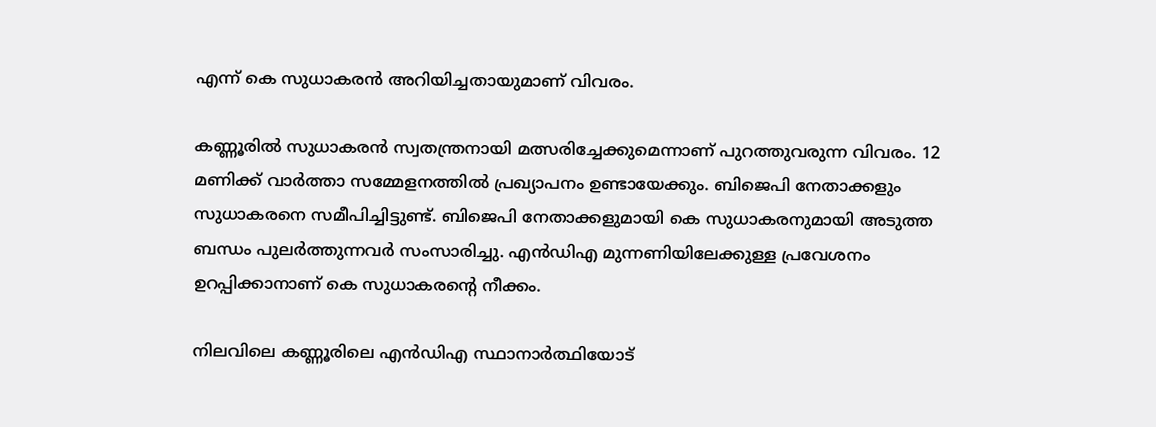എന്ന് കെ സുധാകരൻ അറിയിച്ചതായുമാണ് വിവരം.

കണ്ണൂരിൽ സുധാകരൻ സ്വതന്ത്രനായി മത്സരിച്ചേക്കുമെന്നാണ് പുറത്തുവരുന്ന വിവരം. 12 മണിക്ക് വാർത്താ സമ്മേളനത്തിൽ പ്രഖ്യാപനം ഉണ്ടായേക്കും. ബിജെപി നേതാക്കളും സുധാകരനെ സമീപിച്ചിട്ടുണ്ട്. ബിജെപി നേതാക്കളുമായി കെ സുധാകരനുമായി അടുത്ത ബന്ധം പുലർത്തുന്നവർ സംസാരിച്ചു. എൻഡിഎ മുന്നണിയിലേക്കുള്ള പ്രവേശനം ഉറപ്പിക്കാനാണ് കെ സുധാകരന്റെ നീക്കം.

നിലവിലെ കണ്ണൂരിലെ എൻഡിഎ സ്ഥാനാർത്ഥിയോട്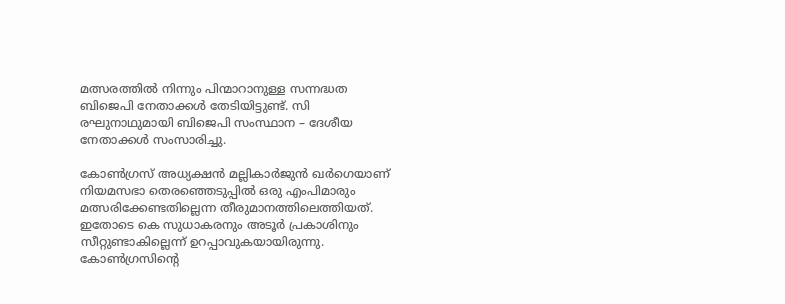മത്സരത്തിൽ നിന്നും പിന്മാറാനുള്ള സന്നദ്ധത ബിജെപി നേതാക്കൾ തേടിയിട്ടുണ്ട്. സി രഘുനാഥുമായി ബിജെപി സംസ്ഥാന – ദേശീയ നേതാക്കൾ സംസാരിച്ചു.

കോൺഗ്രസ് അധ്യക്ഷൻ മല്ലികാർജുൻ ഖർഗെയാണ് നിയമസഭാ തെരഞ്ഞെടുപ്പിൽ ഒരു എംപിമാരും മത്സരിക്കേണ്ടതില്ലെന്ന തീരുമാനത്തിലെത്തിയത്. ഇതോടെ കെ സുധാകരനും അടൂർ പ്രകാശിനും സീറ്റുണ്ടാകില്ലെന്ന് ഉറപ്പാവുകയായിരുന്നു. കോൺഗ്രസിന്റെ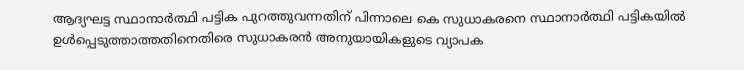ആദ്യഘട്ട സ്ഥാനാർത്ഥി പട്ടിക പുറത്തുവന്നതിന് പിന്നാലെ കെ സുധാകരനെ സ്ഥാനാർത്ഥി പട്ടികയിൽ ഉൾപ്പെടുത്താത്തതിനെതിരെ സുധാകരൻ അനുയായികളുടെ വ്യാപക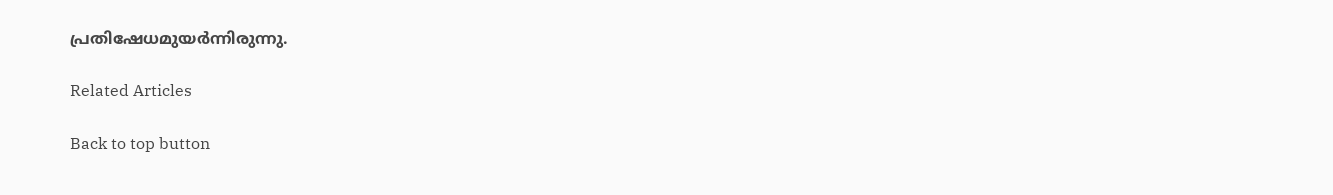പ്രതിഷേധമുയർന്നിരുന്നു.

Related Articles

Back to top button